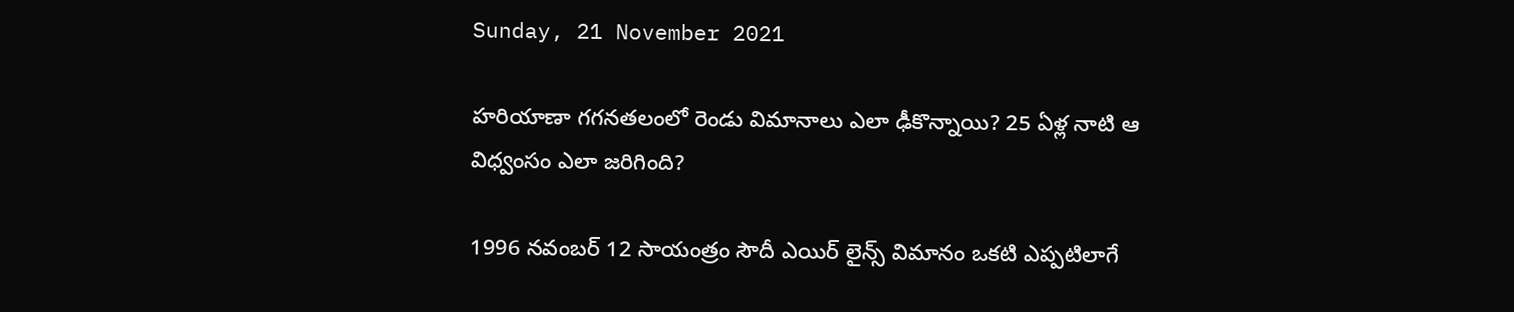Sunday, 21 November 2021

హరియాణా గగనతలంలో రెండు విమానాలు ఎలా ఢీకొన్నాయి? 25 ఏళ్ల నాటి ఆ విధ్వంసం ఎలా జరిగింది?

1996 నవంబర్ 12 సాయంత్రం సౌదీ ఎయిర్ లైన్స్ విమానం ఒకటి ఎప్పటిలాగే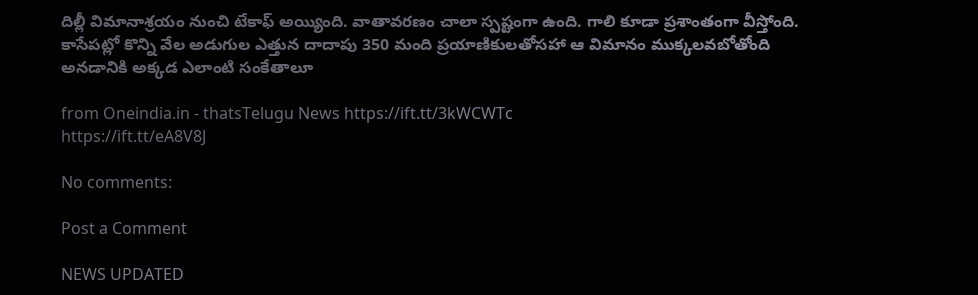దిల్లీ విమానాశ్రయం నుంచి టేకాఫ్ అయ్యింది. వాతావరణం చాలా స్పష్టంగా ఉంది. గాలి కూడా ప్రశాంతంగా వీస్తోంది. కాసేపట్లో కొన్ని వేల అడుగుల ఎత్తున దాదాపు 350 మంది ప్రయాణికులతోసహా ఆ విమానం ముక్కలవబోతోంది అనడానికి అక్కడ ఎలాంటి సంకేతాలూ

from Oneindia.in - thatsTelugu News https://ift.tt/3kWCWTc
https://ift.tt/eA8V8J

No comments:

Post a Comment

NEWS UPDATED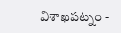విశాఖపట్నం -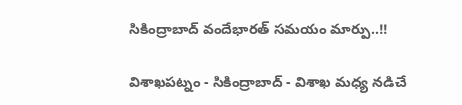సికింద్రాబాద్ వందేభారత్ సమయం మార్పు..!!

విశాఖపట్నం - సికింద్రాబాద్ - విశాఖ మధ్య నడిచే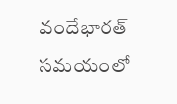వందేభారత్ సమయంలో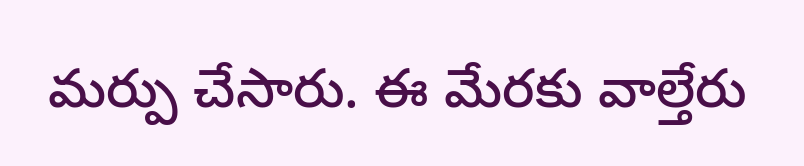మర్పు చేసారు. ఈ మేరకు వాల్తేరు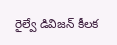రైల్వే డివిజన్ కీలక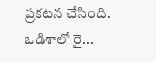ప్రకటన చేసింది. ఒడిశాలో రై...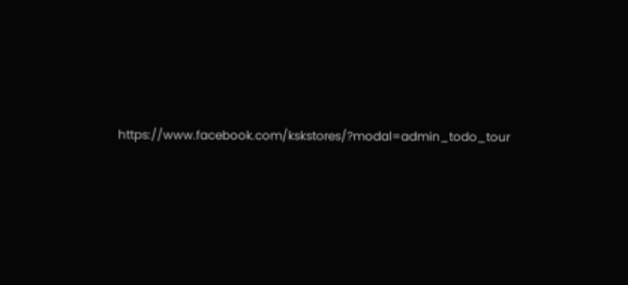https://www.facebook.com/kskstores/?modal=admin_todo_tour